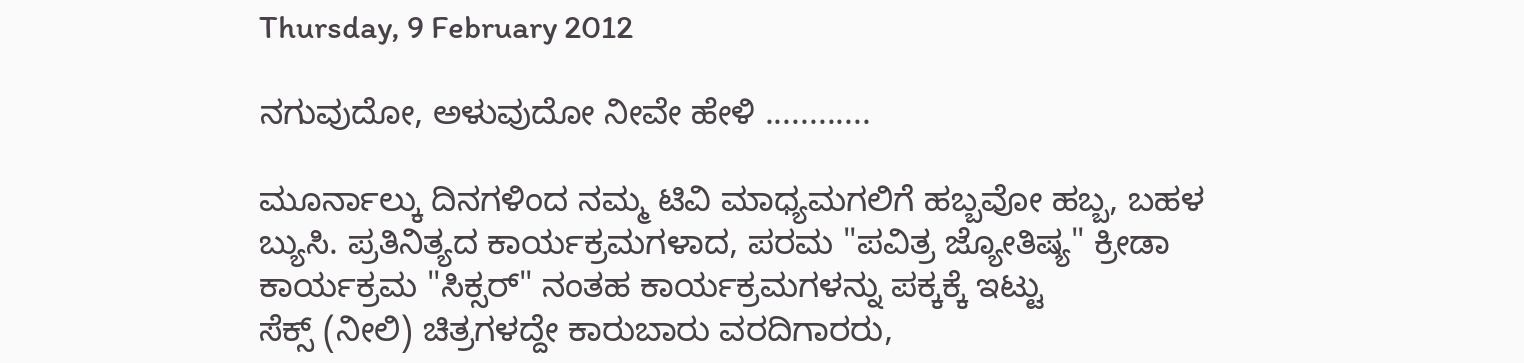Thursday, 9 February 2012

ನಗುವುದೋ, ಅಳುವುದೋ ನೀವೇ ಹೇಳಿ ............

ಮೂರ್ನಾಲ್ಕು ದಿನಗಳಿಂದ ನಮ್ಮ ಟಿವಿ ಮಾಧ್ಯಮಗಲಿಗೆ ಹಬ್ಬವೋ ಹಬ್ಬ, ಬಹಳ ಬ್ಯುಸಿ. ಪ್ರತಿನಿತ್ಯದ ಕಾರ್ಯಕ್ರಮಗಳಾದ, ಪರಮ "ಪವಿತ್ರ ಜ್ಯೋತಿಷ್ಯ" ಕ್ರೀಡಾ ಕಾರ್ಯಕ್ರಮ "ಸಿಕ್ಸರ್" ನಂತಹ ಕಾರ್ಯಕ್ರಮಗಳನ್ನು ಪಕ್ಕಕ್ಕೆ ಇಟ್ಟು
ಸೆಕ್ಸ್ (ನೀಲಿ) ಚಿತ್ರಗಳದ್ದೇ ಕಾರುಬಾರು ವರದಿಗಾರರು,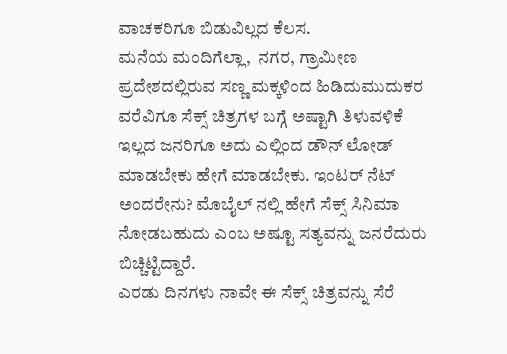ವಾಚಕರಿಗೂ ಬಿಡುವಿಲ್ಲದ ಕೆಲಸ.
ಮನೆಯ ಮಂದಿಗೆಲ್ಲಾ,  ನಗರ, ಗ್ರಾಮೀಣ ಪ್ರದೇಶದಲ್ಲಿರುವ ಸಣ್ಣ ಮಕ್ಕಳಿಂದ ಹಿಡಿದುಮುದುಕರ ವರೆವಿಗೂ ಸೆಕ್ಸ್ ಚಿತ್ರಗಳ ಬಗ್ಗೆ ಅಷ್ಟಾಗಿ ತಿಳುವಳಿಕೆ ಇಲ್ಲದ ಜನರಿಗೂ ಅದು ಎಲ್ಲಿಂದ ಡೌನ್ ಲೋಡ್ ಮಾಡಬೇಕು ಹೇಗೆ ಮಾಡಬೇಕು. ಇಂಟರ್ ನೆಟ್ ಅಂದರೇನು? ಮೊಬೈಲ್ ನಲ್ಲಿ ಹೇಗೆ ಸೆಕ್ಸ್ ಸಿನಿಮಾ ನೋಡಬಹುದು ಎಂಬ ಅಷ್ಟೂ ಸತ್ಯವನ್ನು ಜನರೆದುರು ಬಿಚ್ಚಿಟ್ಟಿದ್ದಾರೆ.
ಎರಡು ದಿನಗಳು ನಾವೇ ಈ ಸೆಕ್ಸ್ ಚಿತ್ರವನ್ನು ಸೆರೆ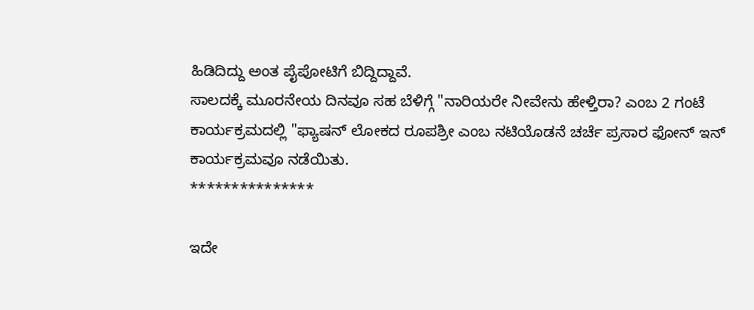ಹಿಡಿದಿದ್ದು ಅಂತ ಪೈಪೋಟಿಗೆ ಬಿದ್ದಿದ್ದಾವೆ.
ಸಾಲದಕ್ಕೆ ಮೂರನೇಯ ದಿನವೂ ಸಹ ಬೆಳಿಗ್ಗೆ "ನಾರಿಯರೇ ನೀವೇನು ಹೇಳ್ತಿರಾ? ಎಂಬ 2 ಗಂಟೆ ಕಾರ್ಯಕ್ರಮದಲ್ಲಿ "ಫ್ಯಾಷನ್ ಲೋಕದ ರೂಪಶ್ರೀ ಎಂಬ ನಟಿಯೊಡನೆ ಚರ್ಚೆ ಪ್ರಸಾರ ಫೋನ್ ಇನ್ ಕಾರ್ಯಕ್ರಮವೂ ನಡೆಯಿತು.
***************

ಇದೇ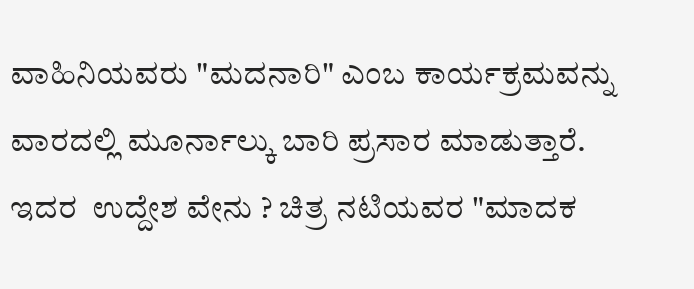ವಾಹಿನಿಯವರು "ಮದನಾರಿ" ಎಂಬ ಕಾರ್ಯಕ್ರಮವನ್ನು ವಾರದಲ್ಲಿ ಮೂರ್ನಾಲ್ಕು ಬಾರಿ ಪ್ರಸಾರ ಮಾಡುತ್ತಾರೆ. ಇದರ  ಉದ್ದೇಶ ವೇನು ? ಚಿತ್ರ ನಟಿಯವರ "ಮಾದಕ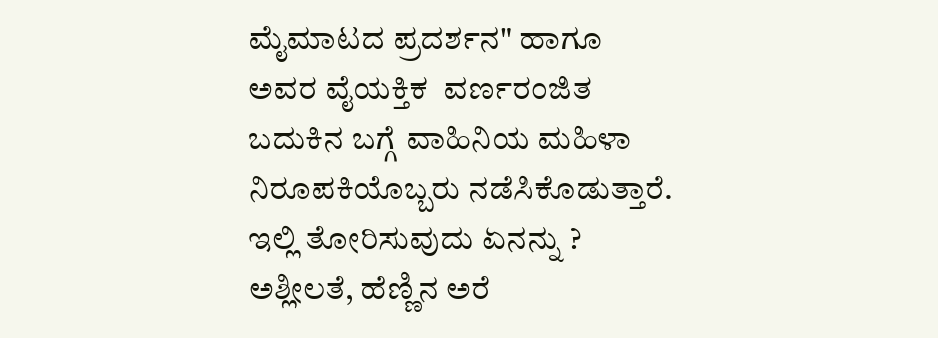ಮೈಮಾಟದ ಪ್ರದರ್ಶನ" ಹಾಗೂ ಅವರ ವೈಯಕ್ತಿಕ  ವರ್ಣರಂಜಿತ  ಬದುಕಿನ ಬಗ್ಗೆ ವಾಹಿನಿಯ ಮಹಿಳಾ ನಿರೂಪಕಿಯೊಬ್ಬರು ನಡೆಸಿಕೊಡುತ್ತಾರೆ. ಇಲ್ಲಿ ತೋರಿಸುವುದು ಏನನ್ನು ? ಅಶ್ಲೀಲತೆ, ಹೆಣ್ಣಿನ ಅರೆ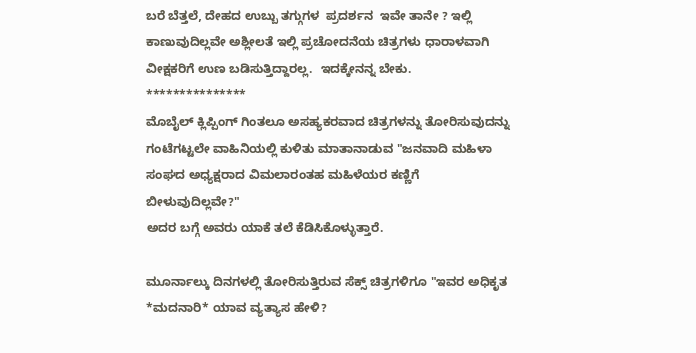ಬರೆ ಬೆತ್ತಲೆ, ದೇಹದ ಉಬ್ಬು ತಗ್ಗುಗಳ  ಪ್ರದರ್ಶನ  ಇವೇ ತಾನೇ ? ಇಲ್ಲಿ ಕಾಣುವುದಿಲ್ಲವೇ ಅಶ್ಲೀಲತೆ ಇಲ್ಲಿ ಪ್ರಚೋದನೆಯ ಚಿತ್ರಗಳು ಧಾರಾಳವಾಗಿ ವೀಕ್ಷಕರಿಗೆ ಉಣ ಬಡಿಸುತ್ತಿದ್ದಾರಲ್ಲ.  ಇದಕ್ಕೇನನ್ನ ಬೇಕು.
***************
ಮೊಬೈಲ್ ಕ್ಲಿಪ್ಪಿಂಗ್ ಗಿಂತಲೂ ಅಸಹ್ಯಕರವಾದ ಚಿತ್ರಗಳನ್ನು ತೋರಿಸುವುದನ್ನು ಗಂಟೆಗಟ್ಟಲೇ ವಾಹಿನಿಯಲ್ಲಿ ಕುಳಿತು ಮಾತಾನಾಡುವ "ಜನವಾದಿ ಮಹಿಳಾ ಸಂಘದ ಅಧ್ಯಕ್ಷರಾದ ವಿಮಲಾರಂತಹ ಮಹಿಳೆಯರ ಕಣ್ಣಿಗೆ ಬೀಳುವುದಿಲ್ಲವೇ?"
ಅದರ ಬಗ್ಗೆ ಅವರು ಯಾಕೆ ತಲೆ ಕೆಡಿಸಿಕೊಳ್ಳುತ್ತಾರೆ.

ಮೂರ್ನಾಲ್ಕು ದಿನಗಳಲ್ಲಿ ತೋರಿಸುತ್ತಿರುವ ಸೆಕ್ಸ್ ಚಿತ್ರಗಳಿಗೂ "ಇವರ ಅಧಿಕೃತ *ಮದನಾರಿ* ಯಾವ ವ್ಯತ್ಯಾಸ ಹೇಳಿ?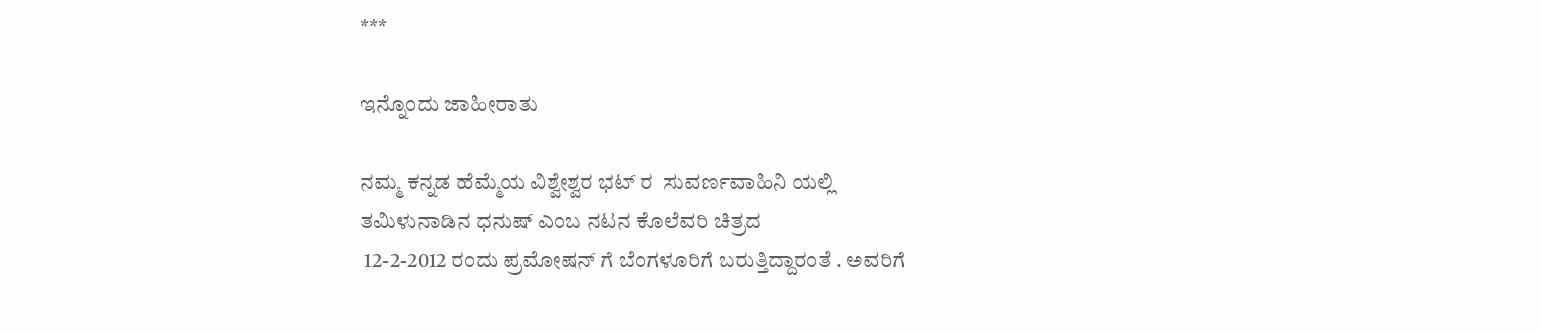***

ಇನ್ನೊಂದು ಜಾಹೀರಾತು

ನಮ್ಮ ಕನ್ನಡ ಹೆಮ್ಮೆಯ ವಿಶ್ವೇಶ್ವರ ಭಟ್ ರ  ಸುವರ್ಣವಾಹಿನಿ ಯಲ್ಲಿ
ತಮಿಳುನಾಡಿನ ಧನುಷ್ ಎಂಬ ನಟನ ಕೊಲೆವರಿ ಚಿತ್ರದ
 12-2-2012 ರಂದು ಪ್ರಮೋಷನ್ ಗೆ ಬೆಂಗಳೂರಿಗೆ ಬರುತ್ತಿದ್ದಾರಂತೆ . ಅವರಿಗೆ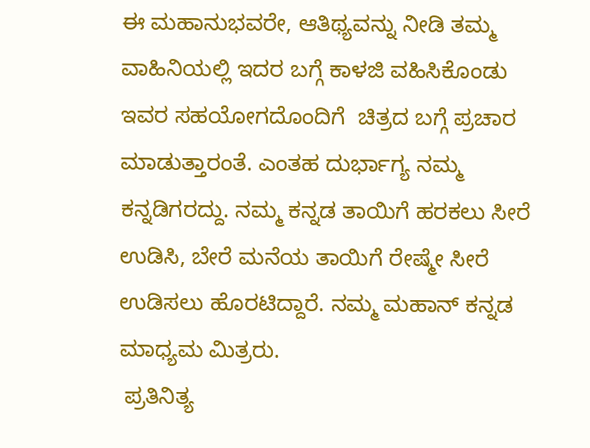ಈ ಮಹಾನುಭವರೇ, ಆತಿಥ್ಯವನ್ನು ನೀಡಿ ತಮ್ಮ  ವಾಹಿನಿಯಲ್ಲಿ ಇದರ ಬಗ್ಗೆ ಕಾಳಜಿ ವಹಿಸಿಕೊಂಡು ಇವರ ಸಹಯೋಗದೊಂದಿಗೆ  ಚಿತ್ರದ ಬಗ್ಗೆ ಪ್ರಚಾರ ಮಾಡುತ್ತಾರಂತೆ. ಎಂತಹ ದುರ್ಭಾಗ್ಯ ನಮ್ಮ ಕನ್ನಡಿಗರದ್ದು. ನಮ್ಮ ಕನ್ನಡ ತಾಯಿಗೆ ಹರಕಲು ಸೀರೆ  ಉಡಿಸಿ, ಬೇರೆ ಮನೆಯ ತಾಯಿಗೆ ರೇಷ್ಮೇ ಸೀರೆ ಉಡಿಸಲು ಹೊರಟಿದ್ದಾರೆ. ನಮ್ಮ ಮಹಾನ್ ಕನ್ನಡ ಮಾಧ್ಯಮ ಮಿತ್ರರು.
 ಪ್ರತಿನಿತ್ಯ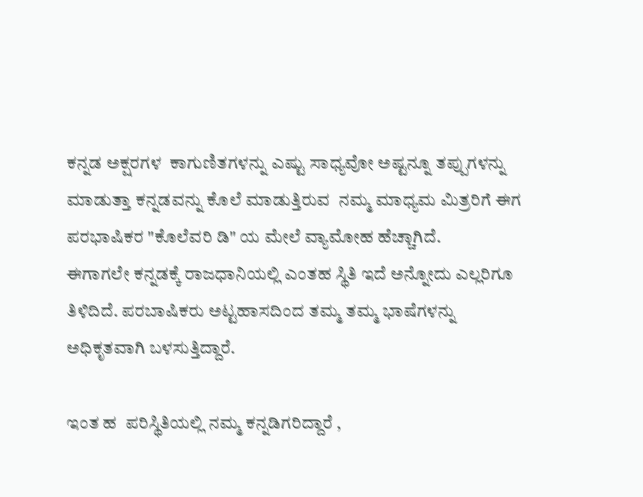ಕನ್ನಡ ಅಕ್ಷರಗಳ  ಕಾಗುಣಿತಗಳನ್ನು ಎಷ್ಟು ಸಾಧ್ಯವೋ ಅಷ್ಟನ್ನೂ ತಪ್ಪುಗಳನ್ನು ಮಾಡುತ್ತಾ ಕನ್ನಡವನ್ನು ಕೊಲೆ ಮಾಡುತ್ತಿರುವ  ನಮ್ಮ ಮಾಧ್ಯಮ ಮಿತ್ರರಿಗೆ ಈಗ ಪರಭಾಷಿಕರ "ಕೊಲೆವರಿ ಡಿ" ಯ ಮೇಲೆ ವ್ಯಾಮೋಹ ಹೆಚ್ಚಾಗಿದೆ.
ಈಗಾಗಲೇ ಕನ್ನಡಕ್ಕೆ ರಾಜಧಾನಿಯಲ್ಲಿ ಎಂತಹ ಸ್ಥಿತಿ ಇದೆ ಅನ್ನೋದು ಎಲ್ಲರಿಗೂ ತಿಳಿದಿದೆ. ಪರಬಾಷಿಕರು ಅಟ್ಟಹಾಸದಿಂದ ತಮ್ಮ ತಮ್ಮ ಭಾಷೆಗಳನ್ನು ಅಧಿಕೃತವಾಗಿ ಬಳಸುತ್ತಿದ್ದಾರೆ.

ಇಂತ ಹ  ಪರಿಸ್ಥಿತಿಯಲ್ಲಿ ನಮ್ಮ ಕನ್ನಡಿಗರಿದ್ದಾರೆ ,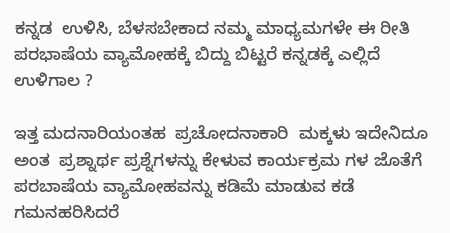ಕನ್ನಡ  ಉಳಿಸಿ, ಬೆಳಸಬೇಕಾದ ನಮ್ಮ ಮಾಧ್ಯಮಗಳೇ ಈ ರೀತಿ ಪರಭಾಷೆಯ ವ್ಯಾಮೋಹಕ್ಕೆ ಬಿದ್ದು ಬಿಟ್ಟರೆ ಕನ್ನಡಕ್ಕೆ ಎಲ್ಲಿದೆ  ಉಳಿಗಾಲ ?

ಇತ್ತ ಮದನಾರಿಯಂತಹ  ಪ್ರಚೋದನಾಕಾರಿ  ಮಕ್ಕಳು ಇದೇನಿದೂ ಅಂತ  ಪ್ರಶ್ನಾರ್ಥ ಪ್ರಶ್ನೆಗಳನ್ನು ಕೇಳುವ ಕಾರ್ಯಕ್ರಮ ಗಳ ಜೊತೆಗೆ ಪರಬಾಷೆಯ ವ್ಯಾಮೋಹವನ್ನು ಕಡಿಮೆ ಮಾಡುವ ಕಡೆ ಗಮನಹರಿಸಿದರೆ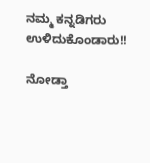ನಮ್ಮ ಕನ್ನಡಿಗರು ಉಳಿದುಕೊಂಡಾರು!!

ನೋಡ್ತಾ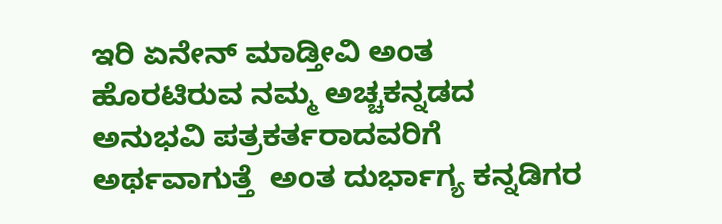ಇರಿ ಏನೇನ್ ಮಾಡ್ತೀವಿ ಅಂತ ಹೊರಟಿರುವ ನಮ್ಮ ಅಚ್ಚಕನ್ನಡದ ಅನುಭವಿ ಪತ್ರಕರ್ತರಾದವರಿಗೆ ಅರ್ಥವಾಗುತ್ತೆ  ಅಂತ ದುರ್ಭಾಗ್ಯ ಕನ್ನಡಿಗರ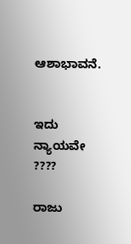ಆಶಾಭಾವನೆ.


ಇದು ನ್ಯಾಯವೇ ????

ರಾಜು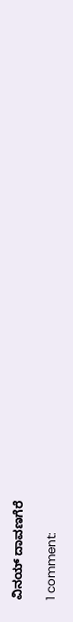ವಿನಯ್ ದಾವಣಗೆರೆ

1 comment: